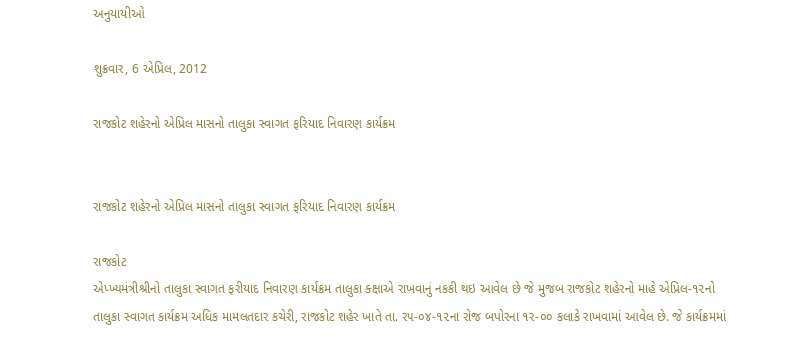અનુયાયીઓ

શુક્રવાર, 6 એપ્રિલ, 2012

રાજકોટ શહેરનો એપ્રિલ માસનો તાલુકા સ્વાગત ફરિયાદ નિવારણ કાર્યક્રમ


રાજકોટ શહેરનો એપ્રિલ માસનો તાલુકા સ્વાગત ફરિયાદ નિવારણ કાર્યક્રમ

રાજકોટ
એપ્ખ્યમંત્રીશ્રીનો તાલુકા સ્વાગત ફરીયાદ નિવારણ કાર્યક્રમ તાલુકા ક્ક્ષાએ રાખવાનું નકકી થઇ આવેલ છે જે મુજબ રાજકોટ શહેરનો માહે એપ્રિલ-૧૨નો તાલુકા સ્વાગત કાર્યક્રમ અધિક મામલતદાર કચેરી, રાજકોટ શહેર ખાતે તા. ર૫-૦૪-૧૨ના રોજ બપોરના ૧ર-૦૦ કલાકે રાખવામાં આવેલ છે. જે કાર્યક્રમમાં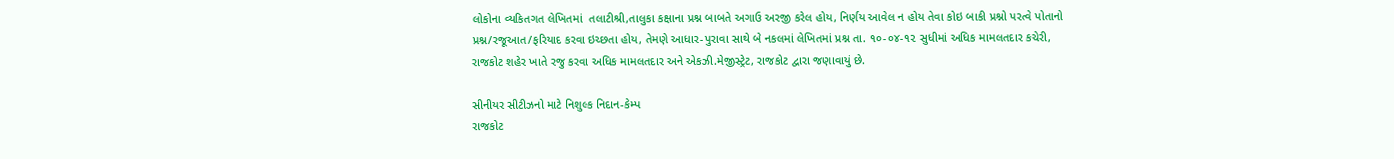લોકોના વ્યકિતગત લેખિતમાં  તલાટીશ્રી,તાલુકા કક્ષાના પ્રશ્ન બાબતે અગાઉ અરજી કરેલ હોય, નિર્ણય આવેલ ન હોય તેવા કોઇ બાકી પ્રશ્નો પરત્વે પોતાનો પ્રશ્ન/રજૂઆત/ફરિયાદ કરવા ઇચ્છતા હોય, તેમણે આધાર-પુરાવા સાથે બે નકલમાં લેખિતમાં પ્રશ્ન તા. ૧૦-૦૪-૧૨ સુધીમાં અધિક મામલતદાર કચેરી, રાજકોટ શહેર ખાતે રજુ કરવા અધિક મામલતદાર અને એકઝી.મેજીસ્ટ્રેટ, રાજકોટ દ્વારા જણાવાયું છે.

સીનીયર સીટીઝનો માટે નિશુલ્‍ક નિદાન-કેમ્‍પ
રાજકોટ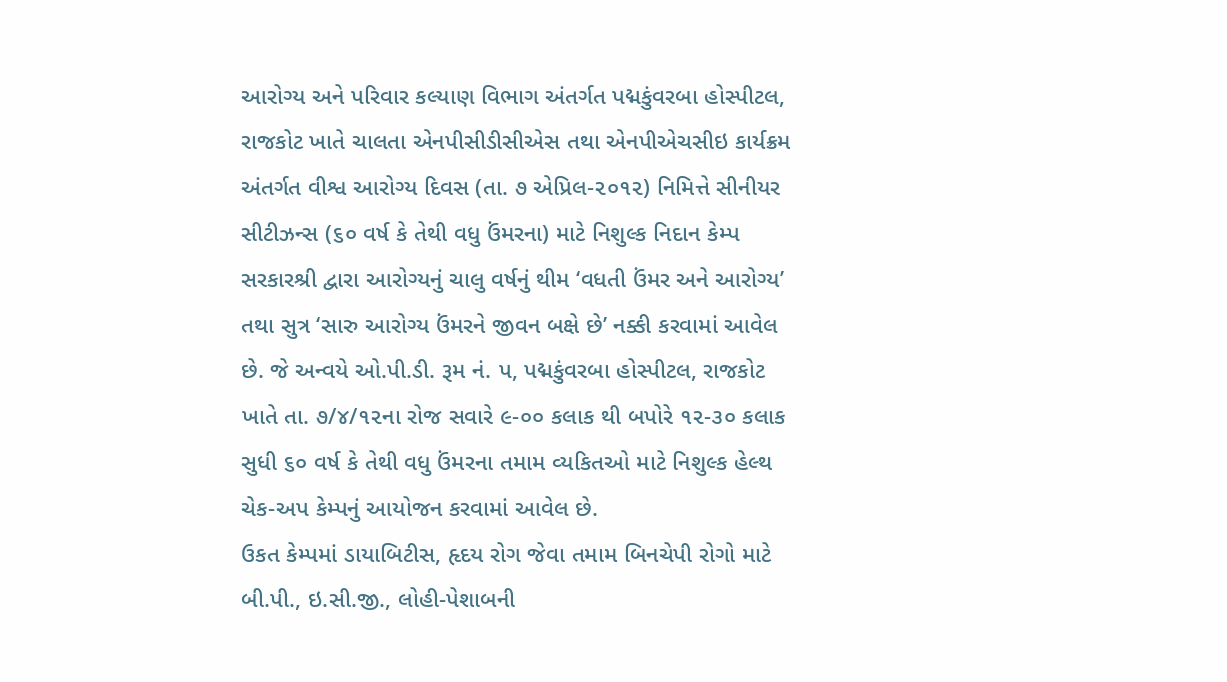આરોગ્‍ય અને પરિવાર કલ્‍યાણ વિભાગ અંતર્ગત પદ્મકુંવરબા હોસ્‍પીટલ, રાજકોટ ખાતે ચાલતા એનપીસીડીસીએસ તથા એનપીએચસીઇ કાર્યક્રમ અંતર્ગત વીશ્વ આરોગ્‍ય દિવસ (તા. ૭ એપ્રિલ-૨૦૧૨) નિમિત્તે સીનીયર સીટીઝન્‍સ (૬૦ વર્ષ કે તેથી વધુ ઉંમરના) માટે નિશુલ્‍ક નિદાન કેમ્‍પ સરકારશ્રી દ્વારા આરોગ્‍યનું ચાલુ વર્ષનું થીમ ‘વધતી ઉંમર અને આરોગ્‍ય’ તથા સુત્ર ‘સારુ આરોગ્‍ય ઉંમરને જીવન બક્ષે છે’ નક્કી કરવામાં આવેલ છે. જે અન્‍વયે ઓ.પી.ડી. રૂમ નં. પ, પદ્મકુંવરબા હોસ્‍પીટલ, રાજકોટ ખાતે તા. ૭/૪/૧૨ના રોજ સવારે ૯-૦૦ કલાક થી બપોરે ૧૨-૩૦ કલાક સુધી ૬૦ વર્ષ કે તેથી વધુ ઉંમરના તમામ વ્‍યકિતઓ માટે નિશુલ્‍ક હેલ્‍થ ચેક-અપ કેમ્‍પનું આયોજન કરવામાં આવેલ છે.
ઉકત કેમ્‍પમાં ડાયાબિટીસ, હૃદય રોગ જેવા તમામ બિનચેપી રોગો માટે બી.પી., ઇ.સી.જી., લોહી-પેશાબની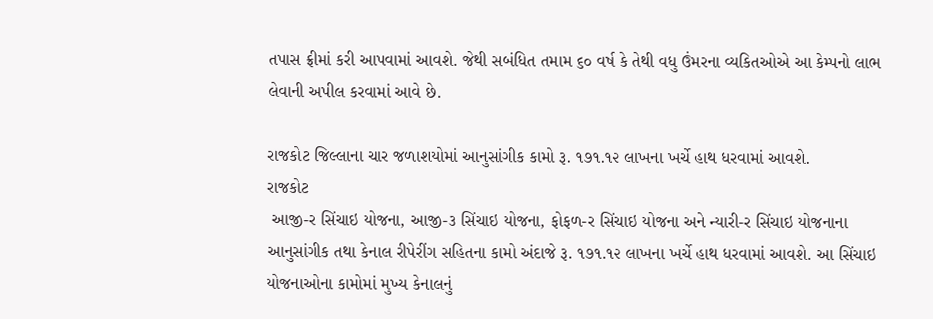તપાસ ફ્રીમાં કરી આપવામાં આવશે. જેથી સબંધિત તમામ ૬૦ વર્ષ કે તેથી વધુ ઉંમરના વ્‍યકિતઓએ આ કેમ્‍પનો લાભ લેવાની અપીલ કરવામાં આવે છે.

રાજકોટ જિલ્‍લાના ચાર જળાશયોમાં આનુસાંગીક કામો રૂ. ૧૭૧.૧૨ લાખના ખર્ચે હાથ ધરવામાં આવશે.
રાજકોટ
 આજી-ર સિંચાઇ યોજના, આજી-૩ સિંચાઇ યોજના, ફોફળ-ર સિંચાઇ યોજના અને ન્‍યારી-ર સિંચાઇ યોજનાના આનુસાંગીક તથા કેનાલ રીપેરીંગ સહિતના કામો અંદાજે રૂ. ૧૭૧.૧૨ લાખના ખર્ચે હાથ ધરવામાં આવશે. આ સિંચાઇ યોજનાઓના કામોમાં મુખ્‍ય કેનાલનું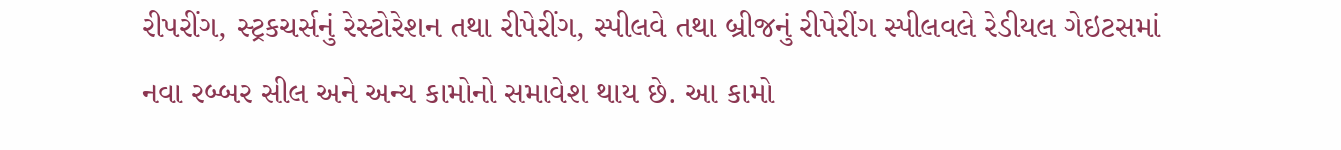રીપરીંગ, સ્‍ટ્રકચર્સનું રેસ્‍ટોરેશન તથા રીપેરીંગ, સ્‍પીલવે તથા બ્રીજનું રીપેરીંગ સ્‍પીલવલે રેડીયલ ગેઇટસમાં નવા રબ્‍બર સીલ અને અન્‍ય કામોનો સમાવેશ થાય છે. આ કામો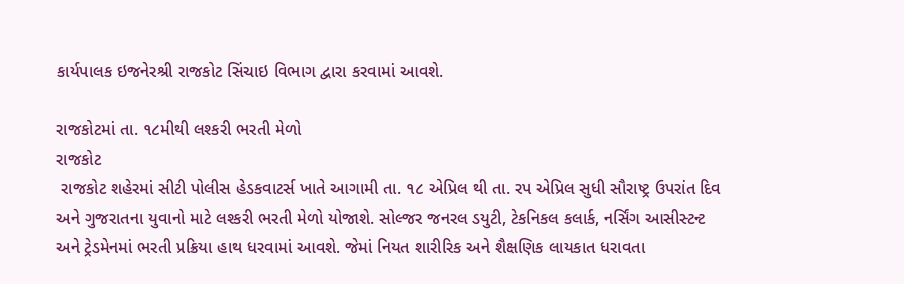કાર્યપાલક ઇજનેરશ્રી રાજકોટ સિંચાઇ વિભાગ દ્વારા કરવામાં આવશે.

રાજકોટમાં તા. ૧૮મીથી લશ્‍કરી ભરતી મેળો
રાજકોટ
 રાજકોટ શહેરમાં સીટી પોલીસ હેડકવાટર્સ ખાતે આગામી તા. ૧૮ એપ્રિલ થી તા. રપ એપ્રિલ સુધી સૌરાષ્‍ટ્ર ઉપરાંત દિવ અને ગુજરાતના યુવાનો માટે લશ્‍કરી ભરતી મેળો યોજાશે. સોલ્‍જર જનરલ ડયુટી, ટેકનિકલ કલાર્ક, નર્સિંગ આસીસ્‍ટન્‍ટ અને ટ્રેડમેનમાં ભરતી પ્રક્રિયા હાથ ધરવામાં આવશે. જેમાં નિયત શારીરિક અને શૈક્ષણિક લાયકાત ધરાવતા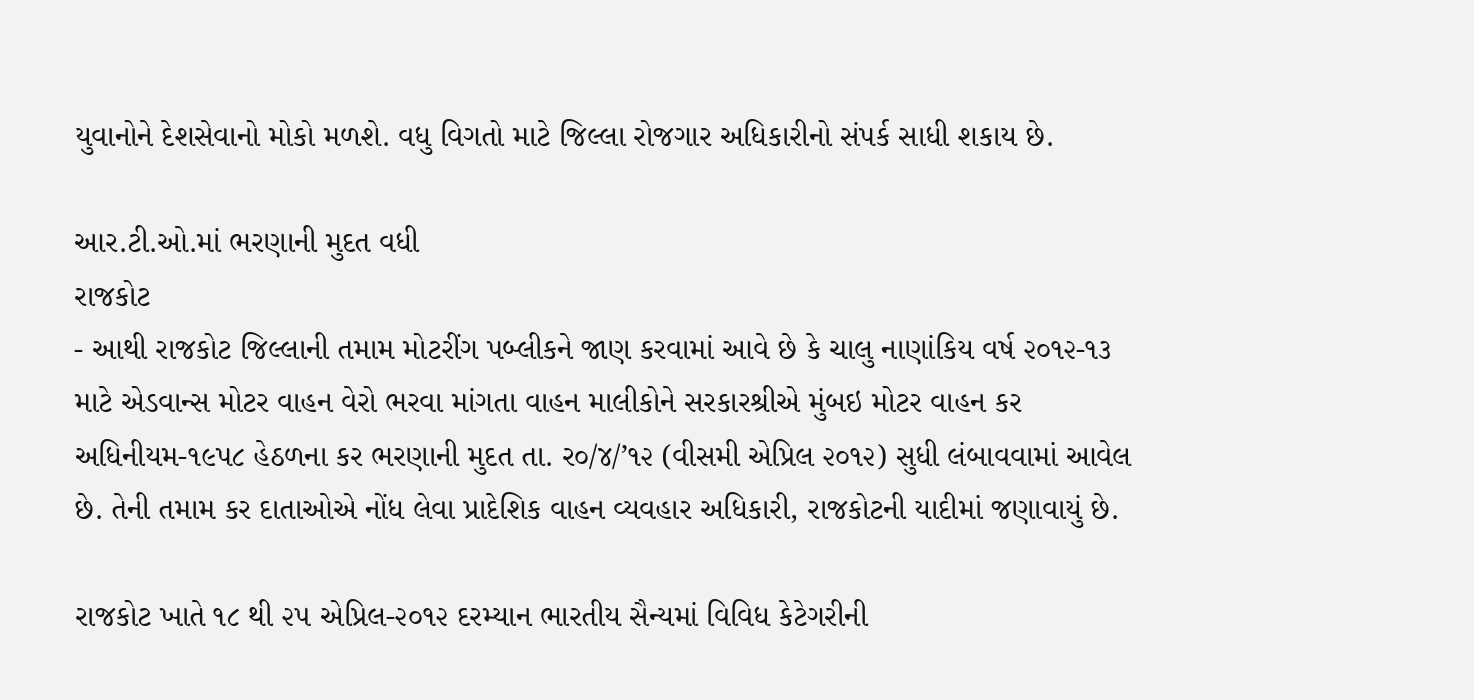યુવાનોને દેશસેવાનો મોકો મળશે. વધુ વિગતો માટે જિલ્‍લા રોજગાર અધિકારીનો સંપર્ક સાધી શકાય છે.

આર.ટી.ઓ.માં ભરણાની મુદત વધી
રાજકોટ
- આથી રાજકોટ જિલ્‍લાની તમામ મોટરીંગ પબ્‍લીકને જાણ કરવામાં આવે છે કે ચાલુ નાણાંકિય વર્ષ ૨૦૧૨-૧૩ માટે એડવાન્‍સ મોટર વાહન વેરો ભરવા માંગતા વાહન માલીકોને સરકારશ્રીએ મુંબઇ મોટર વાહન કર અધિનીયમ-૧૯પ૮ હેઠળના કર ભરણાની મુદત તા. ર૦/૪/’૧૨ (વીસમી એપ્રિલ ૨૦૧૨) સુધી લંબાવવામાં આવેલ છે. તેની તમામ કર દાતાઓએ નોંધ લેવા પ્રાદેશિક વાહન વ્‍યવહાર અધિકારી, રાજકોટની યાદીમાં જણાવાયું છે.

રાજકોટ ખાતે ૧૮ થી ૨૫ એપ્રિલ-૨૦૧૨ દરમ્‍યાન ભારતીય સૈન્‍યમાં વિવિધ કેટેગરીની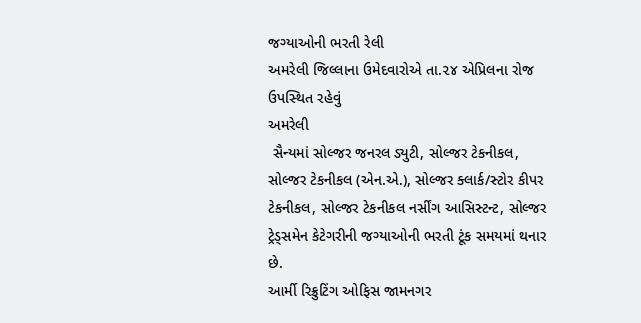જગ્‍યાઓની ભરતી રેલી
અમરેલી જિલ્‍લાના ઉમેદવારોએ તા.૨૪ એપ્રિલના રોજ ઉપસ્‍થિત રહેવું
અમરેલી
 સૈન્‍યમાં સોલ્‍જર જનરલ ડ્યુટી, સોલ્‍જર ટેકનીકલ, સોલ્‍જર ટેકનીકલ (એન.એ.), સોલ્‍જર ક્લાર્ક/સ્‍ટોર કીપર ટેકનીકલ, સોલ્‍જર ટેકનીકલ નર્સીંગ આસિસ્‍ટન્‍ટ, સોલ્‍જર ટ્રેડ્સમેન કેટેગરીની જગ્‍યાઓની ભરતી ટૂંક સમયમાં થનાર છે.
આર્મી રિક્રુટિંગ ઓફિસ જામનગર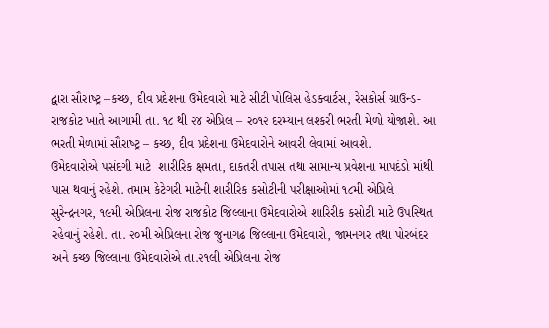દ્વારા સૌરાષ્‍ટ્ર –કચ્‍છ, દીવ પ્રદેશના ઉમેદવારો માટે સીટી પોલિસ હેડક્વાર્ટસ, રેસકોર્સ ગ્રાઉન્‍ડ-રાજકોટ ખાતે આગામી તા. ૧૮ થી ૨૪ એપ્રિલ – ર૦૧૨ દરમ્‍યાન લશ્‍કરી ભરતી મેળો યોજાશે. આ ભરતી મેળામાં સૌરાષ્‍ટ્ર – કચ્‍છ, દીવ પ્રદેશના ઉમેદવારોને આવરી લેવામાં આવશે.
ઉમેદવારોએ પસંદગી માટે  શારીરિક ક્ષમતા, દાકતરી તપાસ તથા સામાન્‍ય પ્રવેશના માપદંડો માંથી પાસ થવાનું રહેશે. તમામ કેટેગરી માટેની શારીરિક કસોટીની પરીક્ષાઓમાં ૧૮મી એપ્રિલે સુરેન્દ્રનગર, ૧૯મી એપ્રિલના રોજ રાજકોટ જિલ્‍લાના ઉમેદવારોએ શારિરીક કસોટી માટે ઉપસ્‍થિત રહેવાનું રહેશે. તા. ૨૦મી એપ્રિલના રોજ જુનાગઢ જિલ્‍લાના ઉમેદવારો, જામનગર તથા પોરબંદર અને કચ્‍છ જિલ્‍લાના ઉમેદવારોએ તા.૨૧લી એપ્રિલના રોજ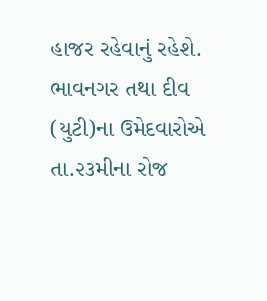હાજર રહેવાનું રહેશે. ભાવનગર તથા દીવ (યુટી)ના ઉમેદવારોએ તા.૨૩મીના રોજ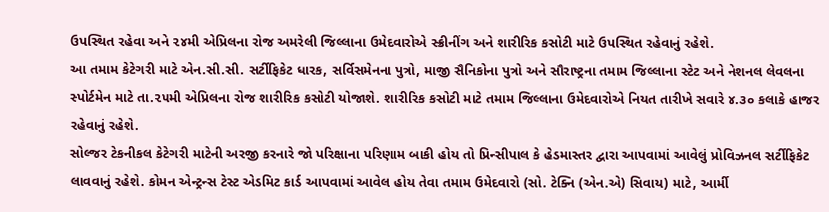ઉપસ્‍થિત રહેવા અને ૨૪મી એપ્રિલના રોજ અમરેલી જિલ્‍લાના ઉમેદવારોએ સ્‍ક્રીનીંગ અને શારીરિક કસોટી માટે ઉપસ્‍થિત રહેવાનું રહેશે.
આ તમામ કેટેગરી માટે એન.સી.સી. સર્ટીફિકેટ ધારક, સર્વિસમેનના પુત્રો, માજી સૈનિકોના પુત્રો અને સૌરાષ્‍ટ્રના તમામ જિલ્‍લાના સ્‍ટેટ અને નેશનલ લેવલના સ્‍પોર્ટમેન માટે તા.૨૫મી એપ્રિલના રોજ શારીરિક કસોટી યોજાશે. શારીરિક કસોટી માટે તમામ જિલ્‍લાના ઉમેદવારોએ નિયત તારીખે સવારે ૪.૩૦ કલાકે હાજર રહેવાનું રહેશે.
સોલ્‍જર ટેકનીકલ કેટેગરી માટેની અરજી કરનારે જો પરિક્ષાના પરિણામ બાકી હોય તો પ્રિન્‍સીપાલ કે હેડમાસ્‍તર દ્વારા આપવામાં આવેલું પ્રોવિઝનલ સર્ટીફિકેટ લાવવાનું રહેશે. કોમન એન્‍ટ્રન્‍સ ટેસ્‍ટ એડમિટ કાર્ડ આપવામાં આવેલ હોય તેવા તમામ ઉમેદવારો (સો. ટેક્નિ (એન.એ) સિવાય) માટે, આર્મી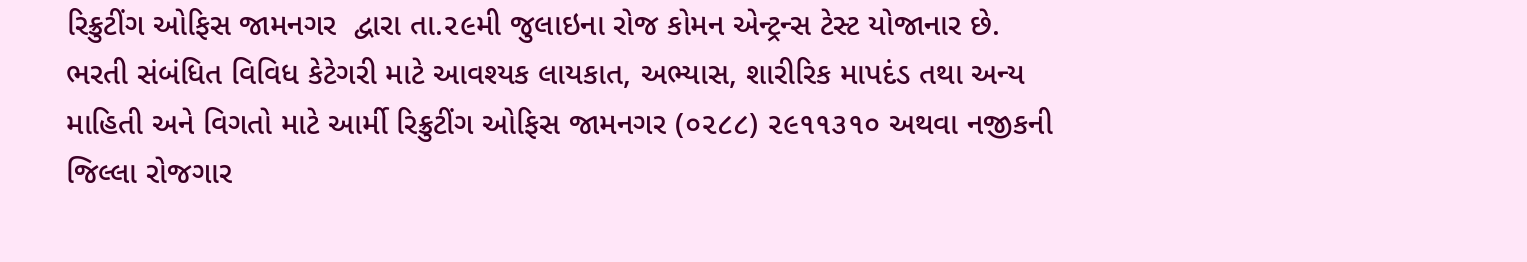રિક્રુટીંગ ઓફિસ જામનગર  દ્વારા તા.૨૯મી જુલાઇના રોજ કોમન એન્‍ટ્રન્‍સ ટેસ્‍ટ યોજાનાર છે.
ભરતી સંબંધિત વિવિધ કેટેગરી માટે આવશ્યક લાયકાત, અભ્‍યાસ, શારીરિક માપદંડ તથા અન્‍ય માહિતી અને વિગતો માટે આર્મી રિક્રુટીંગ ઓફિસ જામનગર (૦૨૮૮) ૨૯૧૧૩૧૦ અથવા નજીકની જિલ્‍લા રોજગાર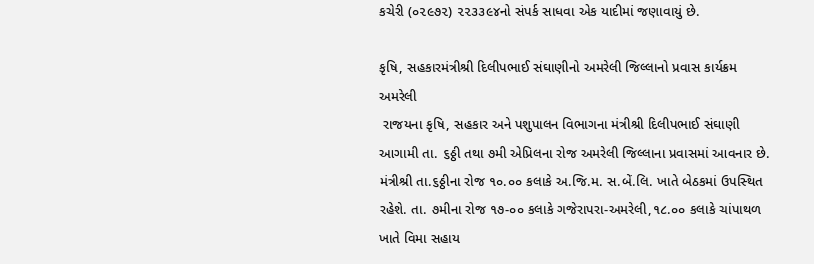કચેરી (૦૨૯૭૨) ૨૨૩૩૯૪નો સંપર્ક સાધવા એક યાદીમાં જણાવાયું છે.

કૃષિ, સહકારમંત્રીશ્રી દિલીપભાઈ સંઘાણીનો અમરેલી જિલ્લાનો પ્રવાસ કાર્યક્રમ
અમરેલી
 રાજયના કૃષિ, સહકાર અને પશુપાલન વિભાગના મંત્રીશ્રી દિલીપભાઈ સંઘાણી આગામી તા. ૬ઠ્ઠી તથા ૭મી એપ્રિલના રોજ અમરેલી જિલ્‍લાના પ્રવાસમાં આવનાર છે. મંત્રીશ્રી તા.૬ઠ્ઠીના રોજ ૧૦.૦૦ કલાકે અ.જિ.મ. સ.બેં.લિ. ખાતે બેઠકમાં ઉપસ્‍થિત રહેશે. તા. ૭મીના રોજ ૧૭-૦૦ કલાકે ગજેરાપરા-અમરેલી,૧૮.૦૦ કલાકે ચાંપાથળ ખાતે વિમા સહાય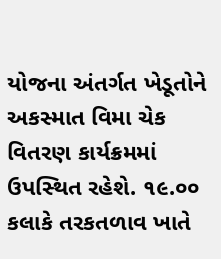યોજના અંતર્ગત ખેડૂતોને અકસ્‍માત વિમા ચેક વિતરણ કાર્યક્રમમાં ઉપસ્‍થિત રહેશે. ૧૯.૦૦ કલાકે તરકતળાવ ખાતે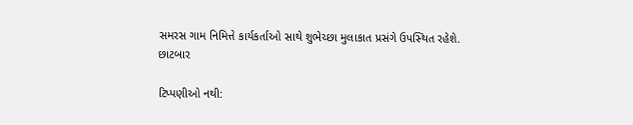સમરસ ગામ નિમિત્તે કાર્યકર્તાઓ સાથે શુભેચ્‍છા મુલાકાત પ્રસંગે ઉપસ્‍થિત રહેશે.
છાટબાર

ટિપ્પણીઓ નથી: